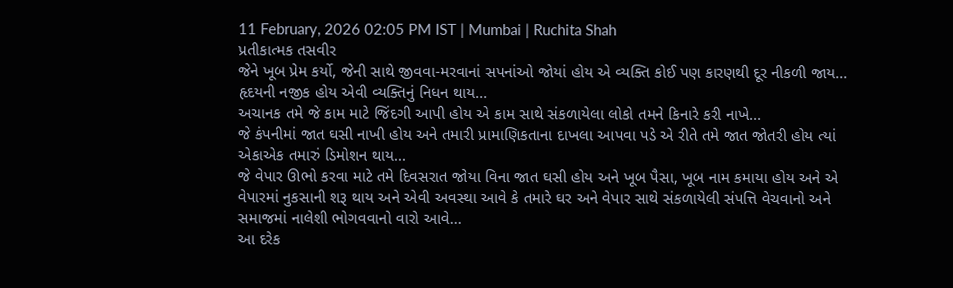11 February, 2026 02:05 PM IST | Mumbai | Ruchita Shah
પ્રતીકાત્મક તસવીર
જેને ખૂબ પ્રેમ કર્યો, જેની સાથે જીવવા-મરવાનાં સપનાંઓ જોયાં હોય એ વ્યક્તિ કોઈ પણ કારણથી દૂર નીકળી જાય...
હૃદયની નજીક હોય એવી વ્યક્તિનું નિધન થાય...
અચાનક તમે જે કામ માટે જિંદગી આપી હોય એ કામ સાથે સંકળાયેલા લોકો તમને કિનારે કરી નાખે...
જે કંપનીમાં જાત ઘસી નાખી હોય અને તમારી પ્રામાણિકતાના દાખલા આપવા પડે એ રીતે તમે જાત જોતરી હોય ત્યાં એકાએક તમારું ડિમોશન થાય...
જે વેપાર ઊભો કરવા માટે તમે દિવસરાત જોયા વિના જાત ઘસી હોય અને ખૂબ પૈસા, ખૂબ નામ કમાયા હોય અને એ વેપારમાં નુકસાની શરૂ થાય અને એવી અવસ્થા આવે કે તમારે ઘર અને વેપાર સાથે સંકળાયેલી સંપત્તિ વેચવાનો અને સમાજમાં નાલેશી ભોગવવાનો વારો આવે...
આ દરેક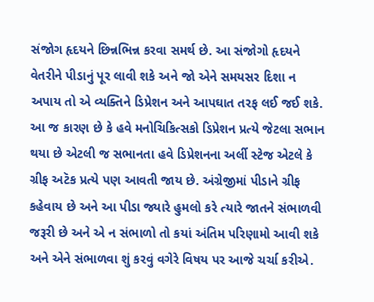સંજોગ હૃદયને છિન્નભિન્ન કરવા સમર્થ છે. આ સંજોગો હૃદયને વેતરીને પીડાનું પૂર લાવી શકે અને જો એને સમયસર દિશા ન અપાય તો એ વ્યક્તિને ડિપ્રેશન અને આપઘાત તરફ લઈ જઈ શકે. આ જ કારણ છે કે હવે મનોચિકિત્સકો ડિપ્રેશન પ્રત્યે જેટલા સભાન થયા છે એટલી જ સભાનતા હવે ડિપ્રેશનના અર્લી સ્ટેજ એટલે કે ગ્રીફ અટૅક પ્રત્યે પણ આવતી જાય છે. અંગ્રેજીમાં પીડાને ગ્રીફ કહેવાય છે અને આ પીડા જ્યારે હુમલો કરે ત્યારે જાતને સંભાળવી જરૂરી છે અને એ ન સંભાળો તો કયાં અંતિમ પરિણામો આવી શકે અને એને સંભાળવા શું કરવું વગેરે વિષય પર આજે ચર્ચા કરીએ.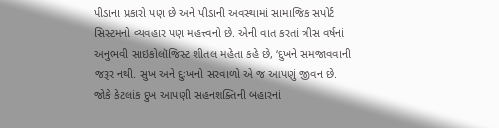પીડાના પ્રકારો પણ છે અને પીડાની અવસ્થામાં સામાજિક સપોર્ટ સિસ્ટમનો વ્યવહાર પણ મહત્ત્વનો છે. એની વાત કરતાં ત્રીસ વર્ષનાં અનુભવી સાઇકોલૉજિસ્ટ શીતલ મહેતા કહે છે, ‘દુખને સમજાવવાની જરૂર નથી. સુખ અને દુઃખનો સરવાળો એ જ આપણું જીવન છે. જોકે કેટલાંક દુખ આપણી સહનશક્તિની બહારનાં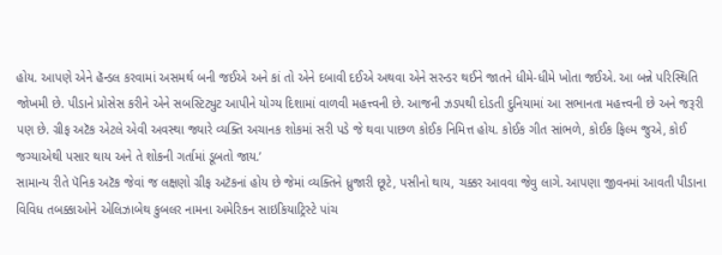હોય. આપણે એને હૅન્ડલ કરવામાં અસમર્થ બની જઈએ અને કાં તો એને દબાવી દઈએ અથવા એને સરન્ડર થઈને જાતને ધીમે-ધીમે ખોતા જઈએ. આ બન્ને પરિસ્થિતિ જોખમી છે. પીડાને પ્રોસેસ કરીને એને સબસ્ટિટ્યુટ આપીને યોગ્ય દિશામાં વાળવી મહત્ત્વની છે. આજની ઝડપથી દોડતી દુનિયામાં આ સભાનતા મહત્ત્વની છે અને જરૂરી પણ છે. ગ્રીફ અટૅક એટલે એવી અવસ્થા જ્યારે વ્યક્તિ અચાનક શોકમાં સરી પડે જે થવા પાછળ કોઈક નિમિત્ત હોય. કોઈક ગીત સાંભળે, કોઈક ફિલ્મ જુએ, કોઈ જગ્યાએથી પસાર થાય અને તે શોકની ગર્તામાં ડૂબતો જાય.’
સામાન્ય રીતે પૅનિક અટૅક જેવાં જ લક્ષણો ગ્રીફ અટૅકનાં હોય છે જેમાં વ્યક્તિને ધ્રુજારી છૂટે, પસીનો થાય, ચક્કર આવવા જેવુ લાગે. આપણા જીવનમાં આવતી પીડાના વિવિધ તબક્કાઓને એલિઝાબેથ કુબલર નામના અમેરિકન સાઇકિયાટ્રિસ્ટે પાંચ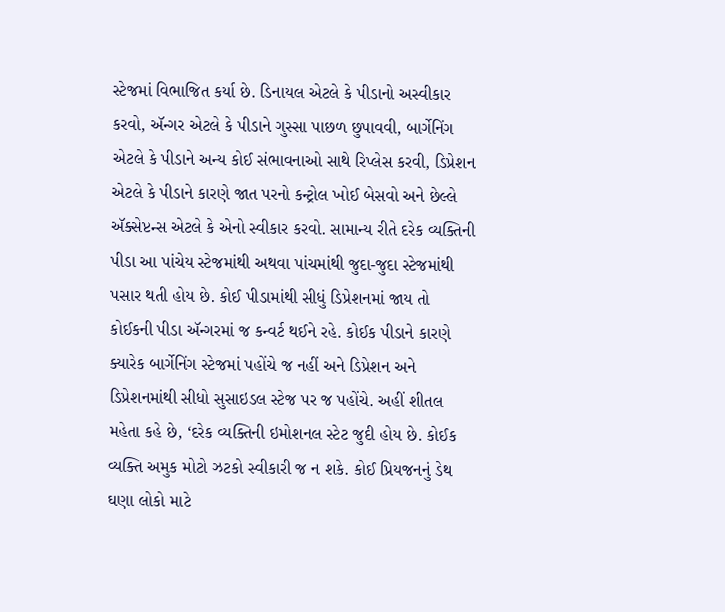સ્ટેજમાં વિભાજિત કર્યા છે. ડિનાયલ એટલે કે પીડાનો અસ્વીકાર કરવો, ઍન્ગર એટલે કે પીડાને ગુસ્સા પાછળ છુપાવવી, બાર્ગેનિંગ એટલે કે પીડાને અન્ય કોઈ સંભાવનાઓ સાથે રિપ્લેસ કરવી, ડિપ્રેશન એટલે કે પીડાને કારણે જાત પરનો કન્ટ્રોલ ખોઈ બેસવો અને છેલ્લે ઍક્સેપ્ટન્સ એટલે કે એનો સ્વીકાર કરવો. સામાન્ય રીતે દરેક વ્યક્તિની પીડા આ પાંચેય સ્ટેજમાંથી અથવા પાંચમાંથી જુદા-જુદા સ્ટેજમાંથી પસાર થતી હોય છે. કોઈ પીડામાંથી સીધું ડિપ્રેશનમાં જાય તો કોઈકની પીડા ઍન્ગરમાં જ કન્વર્ટ થઈને રહે. કોઈક પીડાને કારણે ક્યારેક બાર્ગેનિંગ સ્ટેજમાં પહોંચે જ નહીં અને ડિપ્રેશન અને ડિપ્રેશનમાંથી સીધો સુસાઇડલ સ્ટેજ પર જ પહોંચે. અહીં શીતલ મહેતા કહે છે, ‘દરેક વ્યક્તિની ઇમોશનલ સ્ટેટ જુદી હોય છે. કોઈક વ્યક્તિ અમુક મોટો ઝટકો સ્વીકારી જ ન શકે. કોઈ પ્રિયજનનું ડેથ ઘણા લોકો માટે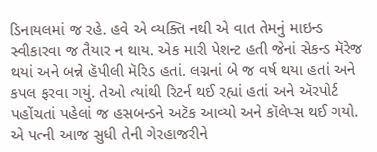ડિનાયલમાં જ રહે. હવે એ વ્યક્તિ નથી એ વાત તેમનું માઇન્ડ સ્વીકારવા જ તૈયાર ન થાય. એક મારી પેશન્ટ હતી જેનાં સેકન્ડ મૅરેજ થયાં અને બન્ને હૅપીલી મૅરિડ હતાં. લગ્નનાં બે જ વર્ષ થયા હતાં અને કપલ ફરવા ગયું. તેઓ ત્યાંથી રિટર્ન થઈ રહ્યાં હતાં અને ઍરપોર્ટ પહોંચતાં પહેલાં જ હસબન્ડને અટૅક આવ્યો અને કૉલેપ્સ થઈ ગયો. એ પત્ની આજ સુધી તેની ગેરહાજરીને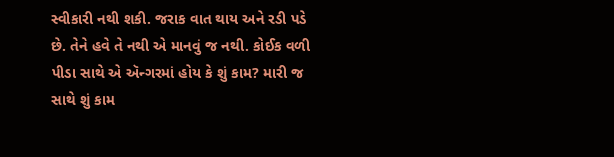સ્વીકારી નથી શકી. જરાક વાત થાય અને રડી પડે છે. તેને હવે તે નથી એ માનવું જ નથી. કોઈક વળી પીડા સાથે એ ઍન્ગરમાં હોય કે શું કામ? મારી જ સાથે શું કામ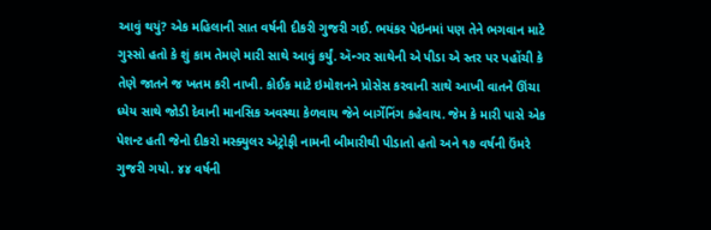આવું થયું? એક મહિલાની સાત વર્ષની દીકરી ગુજરી ગઈ. ભયંકર પેઇનમાં પણ તેને ભગવાન માટે ગુસ્સો હતો કે શું કામ તેમણે મારી સાથે આવું કર્યું. ઍન્ગર સાથેની એ પીડા એ સ્તર પર પહોંચી કે તેણે જાતને જ ખતમ કરી નાખી. કોઈક માટે ઇમોશનને પ્રોસેસ કરવાની સાથે આખી વાતને ઊંચા ધ્યેય સાથે જોડી દેવાની માનસિક અવસ્થા કેળવાય જેને બાર્ગેનિંગ કહેવાય. જેમ કે મારી પાસે એક પેશન્ટ હતી જેનો દીકરો મસ્ક્યુલર એટ્રોફી નામની બીમારીથી પીડાતો હતો અને ૧૭ વર્ષની ઉંમરે ગુજરી ગયો. ૪૪ વર્ષની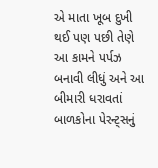એ માતા ખૂબ દુખી થઈ પણ પછી તેણે આ કામને પર્પઝ બનાવી લીધું અને આ બીમારી ધરાવતાં બાળકોના પેરન્ટ્સનું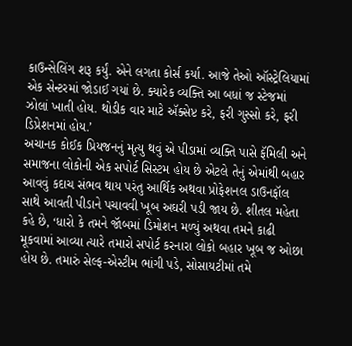કાઉન્સેલિંગ શરૂ કર્યું. એને લગતા કોર્સ કર્યા. આજે તેઓ ઑસ્ટ્રેલિયામાં એક સેન્ટરમાં જોડાઈ ગયાં છે. ક્યારેક વ્યક્તિ આ બધાં જ સ્ટેજમાં ઝોલાં ખાતી હોય. થોડીક વાર માટે ઍક્સેપ્ટ કરે, ફરી ગુસ્સો કરે, ફરી ડિપ્રેશનમાં હોય.’
અચાનક કોઈક પ્રિયજનનું મૃત્યુ થવું એ પીડામાં વ્યક્તિ પાસે ફૅમિલી અને સમાજના લોકોની એક સપોર્ટ સિસ્ટમ હોય છે એટલે તેનું એમાંથી બહાર આવવું કદાચ સંભવ થાય પરંતુ આર્થિક અથવા પ્રોફેશનલ ડાઉનફૉલ સાથે આવતી પીડાને પચાવવી ખૂબ અઘરી પડી જાય છે. શીતલ મહેતા કહે છે, ‘ધારો કે તમને જૉબમાં ડિમોશન મળ્યું અથવા તમને કાઢી મૂકવામાં આવ્યા ત્યારે તમારો સપોર્ટ કરનારા લોકો બહાર ખૂબ જ ઓછા હોય છે. તમારું સેલ્ફ-એસ્ટીમ ભાંગી પડે, સોસાયટીમાં તમે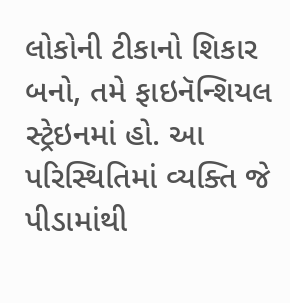લોકોની ટીકાનો શિકાર બનો, તમે ફાઇનૅન્શિયલ સ્ટ્રેઇનમાં હો. આ પરિસ્થિતિમાં વ્યક્તિ જે પીડામાંથી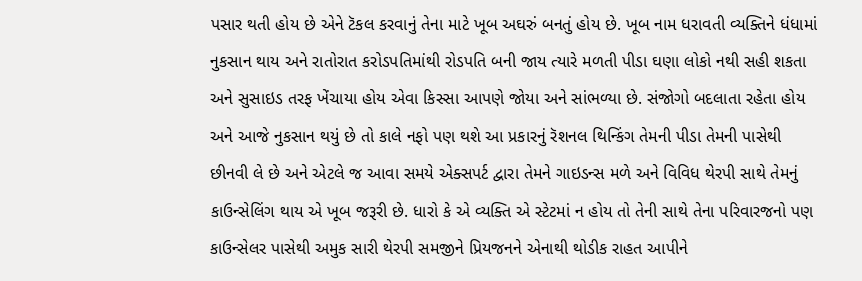પસાર થતી હોય છે એને ટૅકલ કરવાનું તેના માટે ખૂબ અઘરું બનતું હોય છે. ખૂબ નામ ધરાવતી વ્યક્તિને ધંધામાં નુકસાન થાય અને રાતોરાત કરોડપતિમાંથી રોડપતિ બની જાય ત્યારે મળતી પીડા ઘણા લોકો નથી સહી શકતા અને સુસાઇડ તરફ ખેંચાયા હોય એવા કિસ્સા આપણે જોયા અને સાંભળ્યા છે. સંજોગો બદલાતા રહેતા હોય અને આજે નુકસાન થયું છે તો કાલે નફો પણ થશે આ પ્રકારનું રૅશનલ થિન્કિંગ તેમની પીડા તેમની પાસેથી છીનવી લે છે અને એટલે જ આવા સમયે એક્સપર્ટ દ્વારા તેમને ગાઇડન્સ મળે અને વિવિધ થેરપી સાથે તેમનું કાઉન્સેલિંગ થાય એ ખૂબ જરૂરી છે. ધારો કે એ વ્યક્તિ એ સ્ટેટમાં ન હોય તો તેની સાથે તેના પરિવારજનો પણ કાઉન્સેલર પાસેથી અમુક સારી થેરપી સમજીને પ્રિયજનને એનાથી થોડીક રાહત આપીને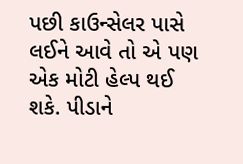પછી કાઉન્સેલર પાસે લઈને આવે તો એ પણ એક મોટી હેલ્પ થઈ શકે. પીડાને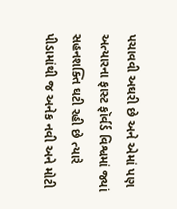પચાવવી અઘરી છે અને એમાં પણ અત્યારના ફાસ્ટ ફૉર્વર્ડ વિશ્વમાં જ્યાં સહનશક્તિ ઘટી રહી છે ત્યારે પીડામાંથી જ અનેક નવી અને મોટી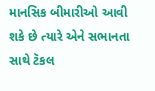માનસિક બીમારીઓ આવી શકે છે ત્યારે એને સભાનતા સાથે ટૅકલ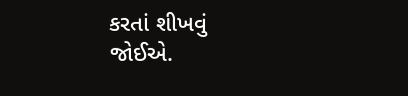કરતાં શીખવું જોઈએ.